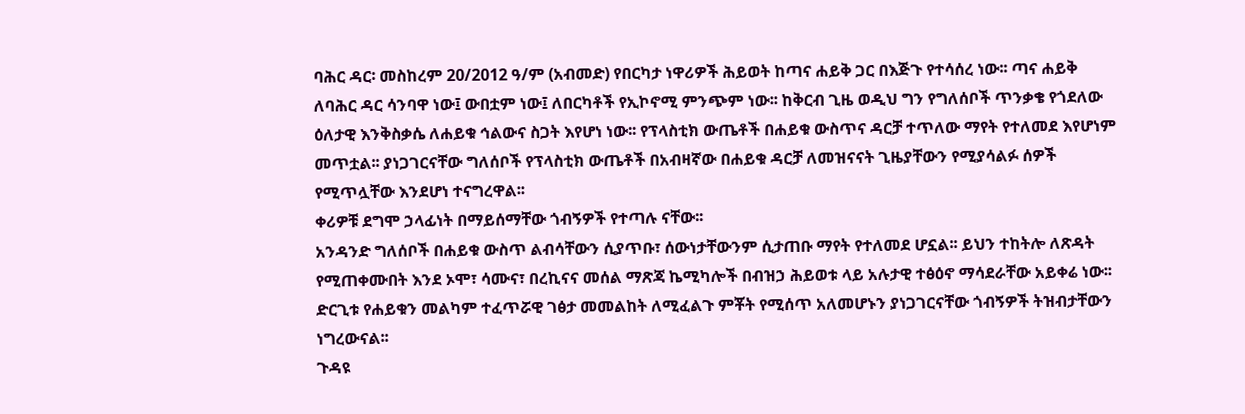ባሕር ዳር፡ መስከረም 20/2012 ዓ/ም (አብመድ) የበርካታ ነዋሪዎች ሕይወት ከጣና ሐይቅ ጋር በእጅጉ የተሳሰረ ነው፡፡ ጣና ሐይቅ ለባሕር ዳር ሳንባዋ ነው፤ ውበቷም ነው፤ ለበርካቶች የኢኮኖሚ ምንጭም ነው፡፡ ከቅርብ ጊዜ ወዲህ ግን የግለሰቦች ጥንቃቄ የጎደለው ዕለታዊ እንቅስቃሴ ለሐይቁ ኅልውና ስጋት እየሆነ ነው፡፡ የፕላስቲክ ውጤቶች በሐይቁ ውስጥና ዳርቻ ተጥለው ማየት የተለመደ እየሆነም መጥቷል፡፡ ያነጋገርናቸው ግለሰቦች የፕላስቲክ ውጤቶች በአብዛኛው በሐይቁ ዳርቻ ለመዝናናት ጊዜያቸውን የሚያሳልፉ ሰዎች የሚጥሏቸው እንደሆነ ተናግረዋል፡፡
ቀሪዎቹ ደግሞ ኃላፊነት በማይሰማቸው ጎብኝዎች የተጣሉ ናቸው፡፡
አንዳንድ ግለሰቦች በሐይቁ ውስጥ ልብሳቸውን ሲያጥቡ፣ ሰውነታቸውንም ሲታጠቡ ማየት የተለመደ ሆኗል፡፡ ይህን ተከትሎ ለጽዳት የሚጠቀሙበት እንደ ኦሞ፣ ሳሙና፣ በረኪናና መሰል ማጽጃ ኬሚካሎች በብዝኃ ሕይወቱ ላይ አሉታዊ ተፅዕኖ ማሳደራቸው አይቀሬ ነው፡፡ ድርጊቱ የሐይቁን መልካም ተፈጥሯዊ ገፅታ መመልከት ለሚፈልጉ ምቾት የሚሰጥ አለመሆኑን ያነጋገርናቸው ጎብኝዎች ትዝብታቸውን ነግረውናል፡፡
ጉዳዩ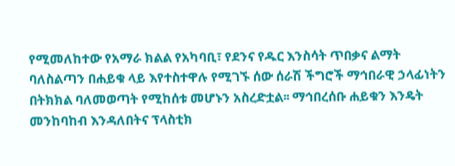የሚመለከተው የአማራ ክልል የአካባቢ፣ የደንና የዱር እንስሳት ጥበቃና ልማት ባለስልጣን በሐይቁ ላይ እየተስተዋሉ የሚገኙ ሰው ሰራሽ ችግሮች ማኅበራዊ ኃላፊነትን በትክክል ባለመወጣት የሚከሰቱ መሆኑን አስረድቷል፡፡ ማኅበረሰቡ ሐይቁን እንዴት መንከባከብ እንዳለበትና ፕላስቲክ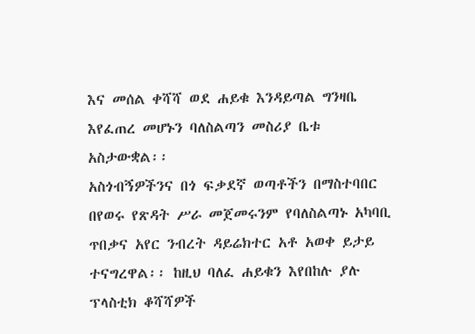እና መሰል ቀሻሻ ወደ ሐይቁ እንዳይጣል ግንዛቤ እየፈጠረ መሆኑን ባለስልጣን መስሪያ ቤቱ አስታውቋል፡፡
አስጎብኝዎችንና በጎ ፍቃደኛ ወጣቶችን በማስተባበር በየወሩ የጽዳት ሥራ መጀመሩንም የባለስልጣኑ አካባቢ ጥበቃና አየር ንብረት ዳይሬክተር አቶ አወቀ ይታይ ተናግረዋል፡፡ ከዚህ ባለፈ ሐይቁን እየበከሉ ያሉ ፕላስቲክ ቆሻሻዎች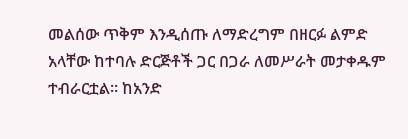መልሰው ጥቅም እንዲሰጡ ለማድረግም በዘርፉ ልምድ አላቸው ከተባሉ ድርጅቶች ጋር በጋራ ለመሥራት መታቀዱም ተብራርቷል፡፡ ከአንድ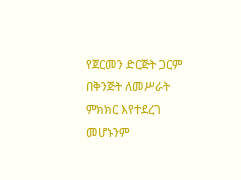የጀርመን ድርጅት ጋርም በቅንጅት ለመሥራት ምክክር እየተደረገ መሆኑንም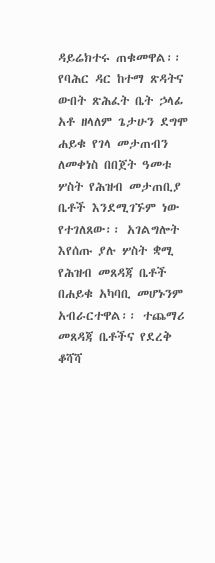ዳይሬክተሩ ጠቁመዋል፡፡
የባሕር ዳር ከተማ ጽዳትና ውበት ጽሕፈት ቤት ኃላፊ አቶ ዘላለም ጌታሁን ደግሞ ሐይቁ የገላ መታጠብን ለመቀነስ በበጀት ዓመቱ ሦስት የሕዝብ መታጠቢያ ቤቶች እንደሚገኙም ነው የተገለጸው፡፡ አገልግሎት እየሰጡ ያሉ ሦስት ቋሚ የሕዝብ መጸዳጃ ቤቶች በሐይቁ አካባቢ መሆኑንም አብራርተዋል፡፡ ተጨማሪ መጸዳጃ ቤቶችና የደረቅ ቆሻሻ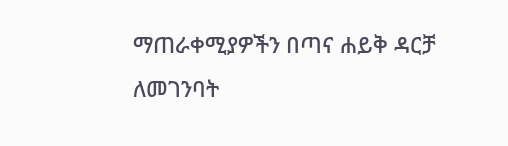ማጠራቀሚያዎችን በጣና ሐይቅ ዳርቻ ለመገንባት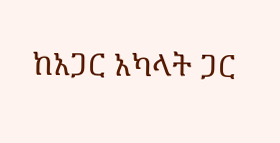ከአጋር አካላት ጋር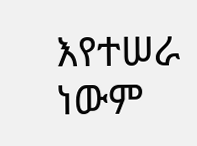እየተሠራ ነውም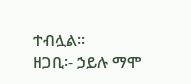ተብሏል፡፡
ዘጋቢ፡- ኃይሉ ማሞ